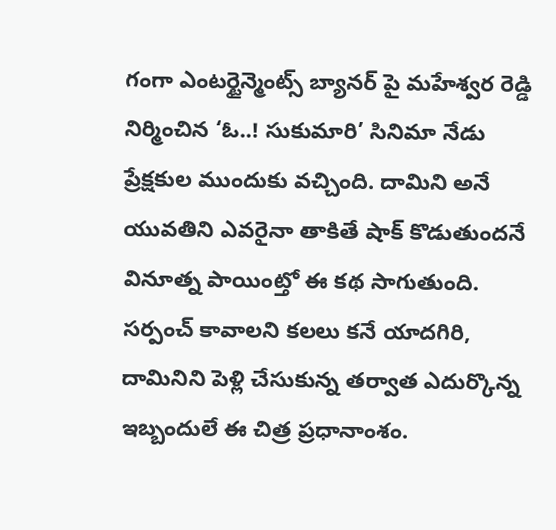గంగా ఎంటర్టైన్మెంట్స్ బ్యానర్ పై మహేశ్వర రెడ్డి నిర్మించిన ‘ఓ..! సుకుమారి’ సినిమా నేడు ప్రేక్షకుల ముందుకు వచ్చింది. దామిని అనే యువతిని ఎవరైనా తాకితే షాక్ కొడుతుందనే వినూత్న పాయింట్తో ఈ కథ సాగుతుంది. సర్పంచ్ కావాలని కలలు కనే యాదగిరి, దామినిని పెళ్లి చేసుకున్న తర్వాత ఎదుర్కొన్న ఇబ్బందులే ఈ చిత్ర ప్రధానాంశం.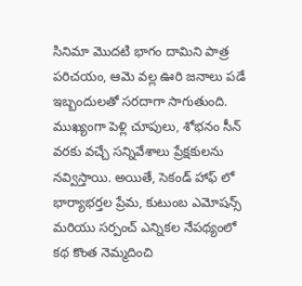సినిమా మొదటి భాగం దామిని పాత్ర పరిచయం, ఆమె వల్ల ఊరి జనాలు పడే ఇబ్బందులతో సరదాగా సాగుతుంది. ముఖ్యంగా పెళ్లి చూపులు, శోభనం సీన్ వరకు వచ్చే సన్నివేశాలు ప్రేక్షకులను నవ్విస్తాయి. అయితే, సెకండ్ హాఫ్ లో భార్యాభర్తల ప్రేమ, కుటుంబ ఎమోషన్స్ మరియు సర్పంచ్ ఎన్నికల నేపథ్యంలో కథ కొంత నెమ్మదించి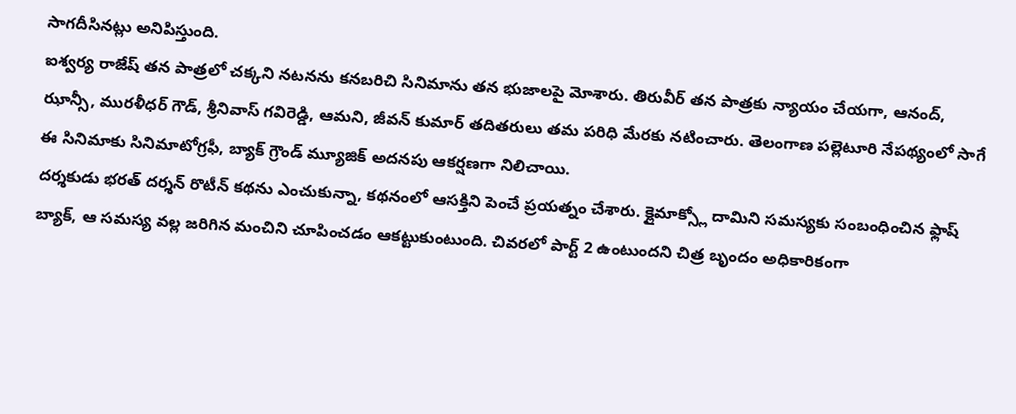సాగదీసినట్లు అనిపిస్తుంది.
ఐశ్వర్య రాజేష్ తన పాత్రలో చక్కని నటనను కనబరిచి సినిమాను తన భుజాలపై మోశారు. తిరువీర్ తన పాత్రకు న్యాయం చేయగా, ఆనంద్, ఝాన్సీ, మురళీధర్ గౌడ్, శ్రీనివాస్ గవిరెడ్డి, ఆమని, జీవన్ కుమార్ తదితరులు తమ పరిధి మేరకు నటించారు. తెలంగాణ పల్లెటూరి నేపథ్యంలో సాగే ఈ సినిమాకు సినిమాటోగ్రఫీ, బ్యాక్ గ్రౌండ్ మ్యూజిక్ అదనపు ఆకర్షణగా నిలిచాయి.
దర్శకుడు భరత్ దర్శన్ రొటీన్ కథను ఎంచుకున్నా, కథనంలో ఆసక్తిని పెంచే ప్రయత్నం చేశారు. క్లైమాక్స్లో దామిని సమస్యకు సంబంధించిన ఫ్లాష్ బ్యాక్, ఆ సమస్య వల్ల జరిగిన మంచిని చూపించడం ఆకట్టుకుంటుంది. చివరలో పార్ట్ 2 ఉంటుందని చిత్ర బృందం అధికారికంగా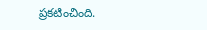ప్రకటించింది.